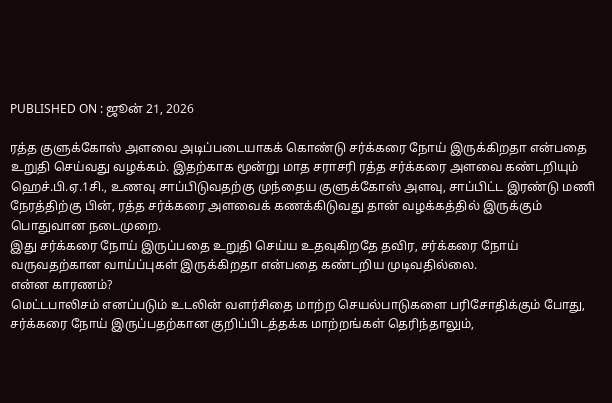PUBLISHED ON : ஜூன் 21, 2026

ரத்த குளுக்கோஸ் அளவை அடிப்படையாகக் கொண்டு சர்க்கரை நோய் இருக்கிறதா என்பதை உறுதி செய்வது வழக்கம். இதற்காக மூன்று மாத சராசரி ரத்த சர்க்கரை அளவை கண்டறியும் ஹெச்.பி.ஏ.1சி., உணவு சாப்பிடுவதற்கு முந்தைய குளுக்கோஸ் அளவு, சாப்பிட்ட இரண்டு மணி நேரத்திற்கு பின், ரத்த சர்க்கரை அளவைக் கணக்கிடுவது தான் வழக்கத்தில் இருக்கும் பொதுவான நடைமுறை.
இது சர்க்கரை நோய் இருப்பதை உறுதி செய்ய உதவுகிறதே தவிர, சர்க்கரை நோய் வருவதற்கான வாய்ப்புகள் இருக்கிறதா என்பதை கண்டறிய முடிவதில்லை.
என்ன காரணம்?
மெட்டபாலிசம் எனப்படும் உடலின் வளர்சிதை மாற்ற செயல்பாடுகளை பரிசோதிக்கும் போது, சர்க்கரை நோய் இருப்பதற்கான குறிப்பிடத்தக்க மாற்றங்கள் தெரிந்தாலும்,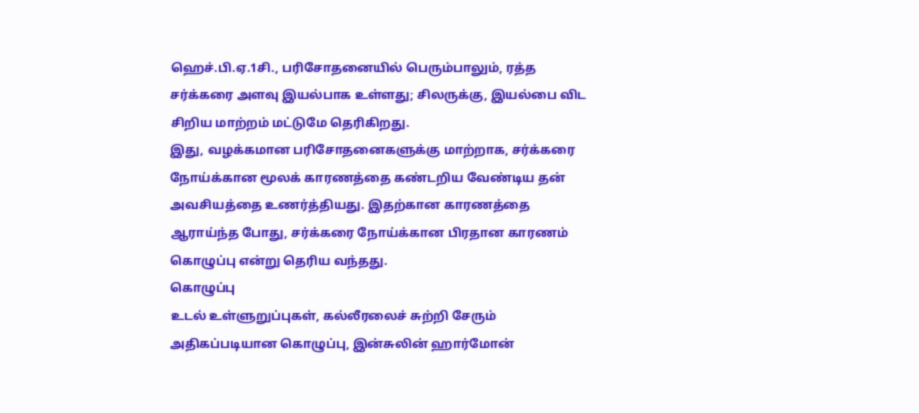ஹெச்.பி.ஏ.1சி., பரிசோதனையில் பெரும்பாலும், ரத்த சர்க்கரை அளவு இயல்பாக உள்ளது; சிலருக்கு, இயல்பை விட சிறிய மாற்றம் மட்டுமே தெரிகிறது.
இது, வழக்கமான பரிசோதனைகளுக்கு மாற்றாக, சர்க்கரை நோய்க்கான மூலக் காரணத்தை கண்டறிய வேண்டிய தன் அவசியத்தை உணர்த்தியது. இதற்கான காரணத்தை ஆராய்ந்த போது, சர்க்கரை நோய்க்கான பிரதான காரணம் கொழுப்பு என்று தெரிய வந்தது.
கொழுப்பு
உடல் உள்ளுறுப்புகள், கல்லீரலைச் சுற்றி சேரும் அதிகப்படியான கொழுப்பு, இன்சுலின் ஹார்மோன்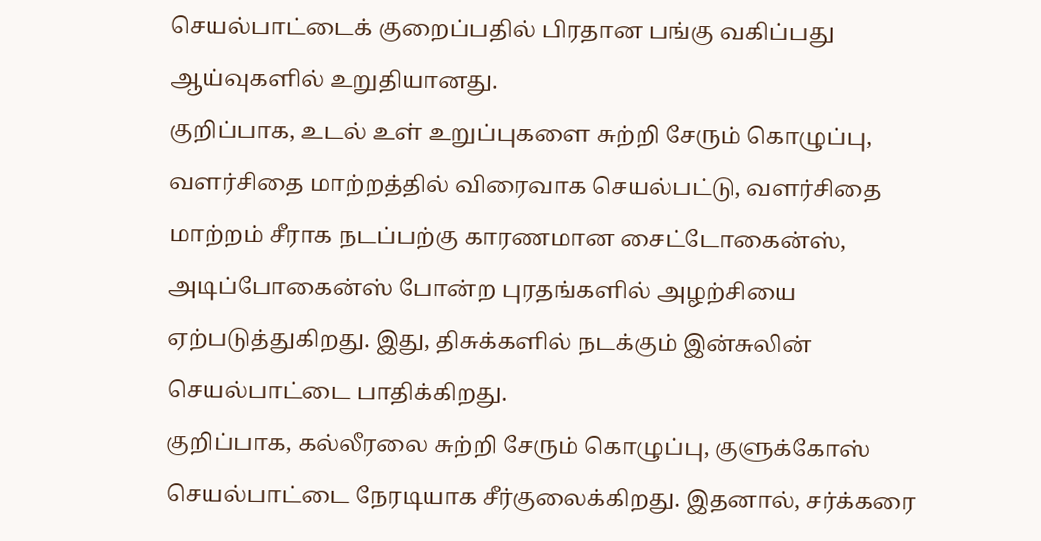செயல்பாட்டைக் குறைப்பதில் பிரதான பங்கு வகிப்பது ஆய்வுகளில் உறுதியானது.
குறிப்பாக, உடல் உள் உறுப்புகளை சுற்றி சேரும் கொழுப்பு, வளர்சிதை மாற்றத்தில் விரைவாக செயல்பட்டு, வளர்சிதை மாற்றம் சீராக நடப்பற்கு காரணமான சைட்டோகைன்ஸ், அடிப்போகைன்ஸ் போன்ற புரதங்களில் அழற்சியை ஏற்படுத்துகிறது. இது, திசுக்களில் நடக்கும் இன்சுலின் செயல்பாட்டை பாதிக்கிறது.
குறிப்பாக, கல்லீரலை சுற்றி சேரும் கொழுப்பு, குளுக்கோஸ் செயல்பாட்டை நேரடியாக சீர்குலைக்கிறது. இதனால், சர்க்கரை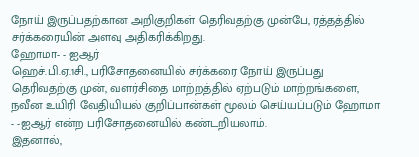நோய் இருப்பதற்கான அறிகுறிகள் தெரிவதற்கு முன்பே, ரத்தத்தில் சர்க்கரையின் அளவு அதிகரிக்கிறது.
ஹோமா- - ஐஆர்
ஹெச்.பி.ஏ.1சி., பரிசோதனையில் சர்க்கரை நோய் இருப்பது தெரிவதற்கு முன், வளர்சிதை மாற்றத்தில் ஏற்படும் மாற்றங்களை, நவீன உயிரி வேதியியல் குறிப்பான்கள் மூலம் செய்யப்படும் ஹோமா - -ஐஆர் என்ற பரிசோதனையில் கண்டறியலாம்.
இதனால்,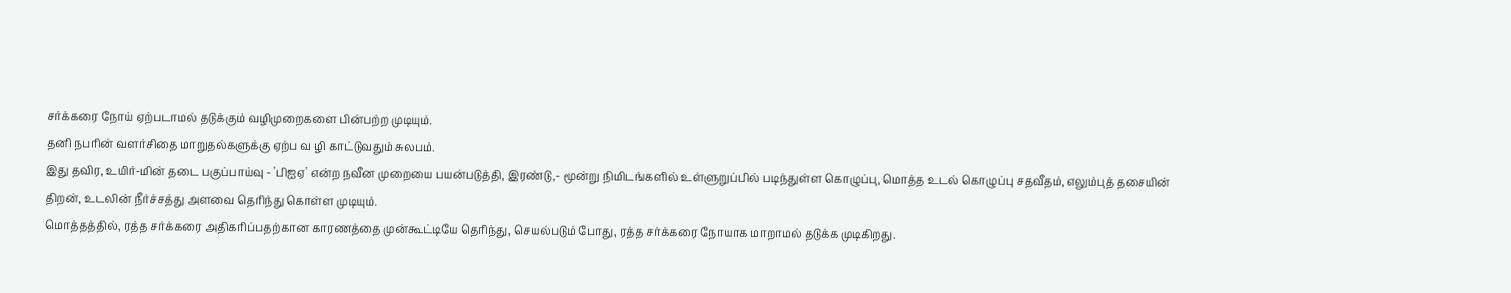சர்க்கரை நோய் ஏற்படாமல் தடுக்கும் வழிமுறைகளை பின்பற்ற முடியும்.
தனி நபரின் வளர்சிதை மாறுதல்களுக்கு ஏற்ப வ ழி காட்டுவதும் சுலபம்.
இது தவிர, உயிர்-மின் தடை பகுப்பாய்வு - 'பிஐஏ' என்ற நவீன முறையை பயன்படுத்தி, இரண்டு,- மூன்று நிமிடங்களில் உள்ளுறுப்பில் படிந்துள்ள கொழுப்பு, மொத்த உடல் கொழுப்பு சதவீதம், எலும்புத் தசையின் திறன், உடலின் நீர்ச்சத்து அளவை தெரிந்து கொள்ள முடியும்.
மொத்தத்தில், ரத்த சர்க்கரை அதிகரிப்பதற்கான காரணத்தை முன்கூட்டியே தெரிந்து, செயல்படும் போது, ரத்த சர்க்கரை நோயாக மாறாமல் தடுக்க முடிகிறது.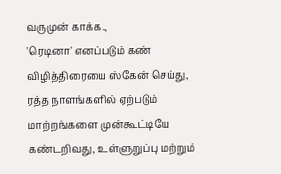வருமுன் காக்க.,
'ரெடினா' எனப்படும் கண் விழித்திரையை ஸ்கேன் செய்து, ரத்த நாளங்களில் ஏற்படும் மாற்றங்களை முன்கூட்டியே கண்டறிவது, உள்ளுறுப்பு மற்றும்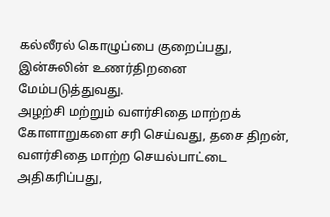கல்லீரல் கொழுப்பை குறைப்பது, இன்சுலின் உணர்திறனை மேம்படுத்துவது.
அழற்சி மற்றும் வளர்சிதை மாற்றக் கோளாறுகளை சரி செய்வது, தசை திறன், வளர்சிதை மாற்ற செயல்பாட்டை அதிகரிப்பது,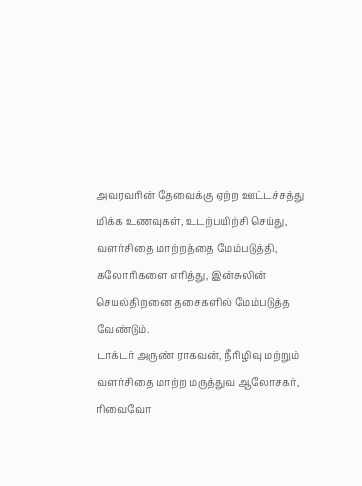அவரவரின் தேவைக்கு ஏற்ற ஊட்டச்சத்து மிக்க உணவுகள், உடற்பயிற்சி செய்து, வளர்சிதை மாற்றத்தை மேம்படுத்தி, கலோரிகளை எரித்து, இன்சுலின் செயல்திறனை தசைகளில் மேம்படுத்த வேண்டும்.
டாக்டர் அருண் ராகவன், நீரிழிவு மற்றும் வளர்சிதை மாற்ற மருத்துவ ஆலோசகர், ரிவைவோ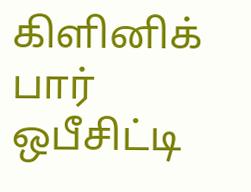கிளினிக் பார் ஒபீசிட்டி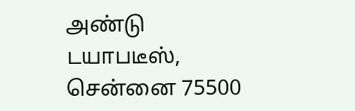அண்டு டயாபடீஸ், சென்னை 75500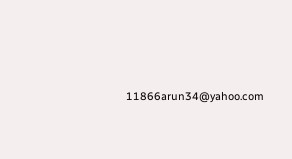11866arun34@yahoo.com